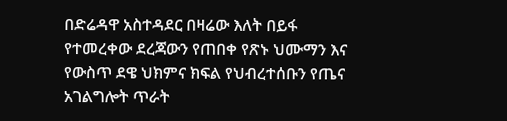በድሬዳዋ አስተዳደር በዛሬው እለት በይፋ የተመረቀው ደረጃውን የጠበቀ የጽኑ ህሙማን እና የውስጥ ደዌ ህክምና ክፍል የህብረተሰቡን የጤና አገልግሎት ጥራት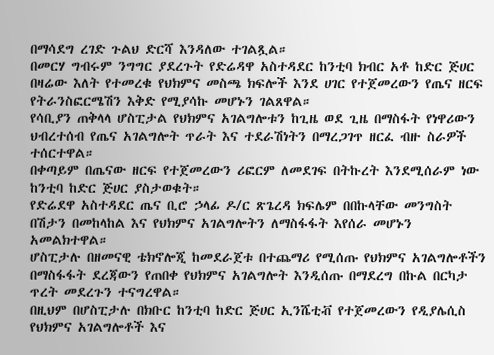በማሳደግ ረገድ ጉልህ ድርሻ እንዳለው ተገልጿል።
በመርሃ ግብሩም ንግግር ያደረጉት የድሬዳዋ አስተዳደር ከንቲባ ክብር አቶ ከድር ጅሀር በዛሬው እለት የተመረቁ የህክምና መስጫ ክፍሎች እንደ ሀገር የተጀመረውን የጤና ዘርፍ የትራንስፎርሜሽን እቅድ የሚያሳኩ መሆኑን ገልጸዋል።
የሳቢያን ጠቅላላ ሆስፒታል የህክምና አገልግሎቱን ከጊዜ ወደ ጊዜ በማስፋት የነዋሪውን ህብረተሰብ የጤና አገልግሎት ጥራት እና ተደራሽነትን በማረጋገጥ ዘርፈ ብዙ ስራዎች ተሰርተዋል።
በቀጣይም በጤናው ዘርፍ የተጀመረውን ሪፎርም ለመደገፍ በትኩረት እንደሚሰራም ነው ከንቲባ ከድር ጅሀር ያስታወቁት።
የድሬደዋ አስተዳደር ጤና ቢሮ ኃላፊ ዶ/ር ጽጌረዳ ክፍሌም በበኩላቸው መንግስት በሽታን በመከላከል እና የህክምና አገልግሎትን ለማስፋፋት እየሰራ መሆኑን አመልክተዋል።
ሆስፒታሉ በዘመናዊ ቴክኖሎጂ ከመደራጀቱ በተጨማሪ የሚሰጡ የህክምና አገልግሎቶችን በማስፋፋት ደረጃውን የጠበቀ የህክምና አገልግሎት እንዲሰጡ በማደረግ በኩል በርካታ ጥረት መደረጉን ተናግረዋል።
በዚህም በሆስፒታሉ በክቡር ከንቲባ ከድር ጅሀር ኢንሼቲቭ የተጀመረውን የዲያሌሲስ የህክምና አገልግሎቶች እና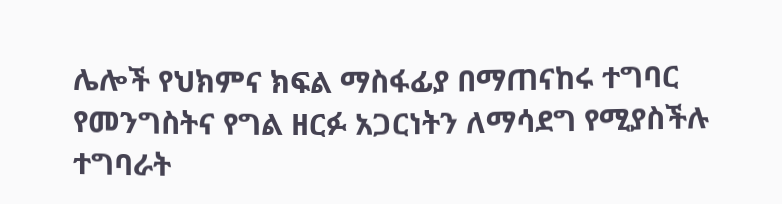ሌሎች የህክምና ክፍል ማስፋፊያ በማጠናከሩ ተግባር የመንግስትና የግል ዘርፉ አጋርነትን ለማሳደግ የሚያስችሉ ተግባራት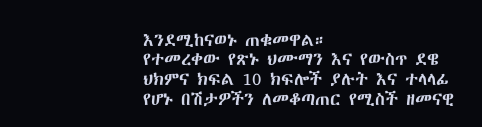እንደሚከናወኑ ጠቁመዋል።
የተመረቀው የጽኑ ህሙማን እና የውስጥ ደዌ ህክምና ክፍል 10 ክፍሎች ያሉት እና ተላላፊ የሆኑ በሽታዎችን ለመቆጣጠር የሚስች ዘመናዊ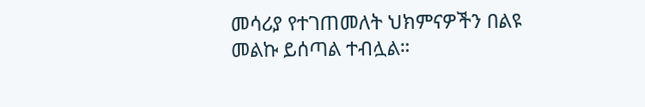መሳሪያ የተገጠመለት ህክምናዎችን በልዩ መልኩ ይሰጣል ተብሏል።